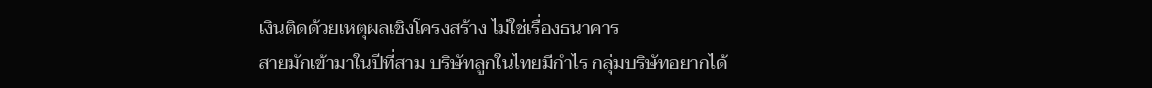เงินติดด้วยเหตุผลเชิงโครงสร้าง ไม่ใช่เรื่องธนาคาร
สายมักเข้ามาในปีที่สาม บริษัทลูกในไทยมีกำไร กลุ่มบริษัทอยากได้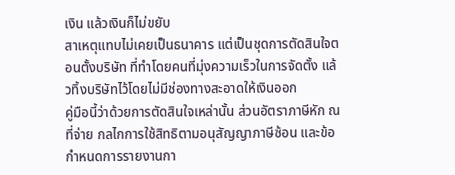เงิน แล้วเงินก็ไม่ขยับ
สาเหตุแทบไม่เคยเป็นธนาคาร แต่เป็นชุดการตัดสินใจตอนตั้งบริษัท ที่ทำโดยคนที่มุ่งความเร็วในการจัดตั้ง แล้วทิ้งบริษัทไว้โดยไม่มีช่องทางสะอาดให้เงินออก
คู่มือนี้ว่าด้วยการตัดสินใจเหล่านั้น ส่วนอัตราภาษีหัก ณ ที่จ่าย กลไกการใช้สิทธิตามอนุสัญญาภาษีซ้อน และข้อกำหนดการรายงานกา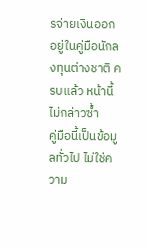รจ่ายเงินออก อยู่ในคู่มือนักลงทุนต่างชาติ ครบแล้ว หน้านี้ไม่กล่าวซ้ำ
คู่มือนี้เป็นข้อมูลทั่วไป ไม่ใช่ความ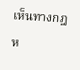เห็นทางกฎห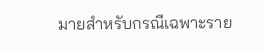มายสำหรับกรณีเฉพาะราย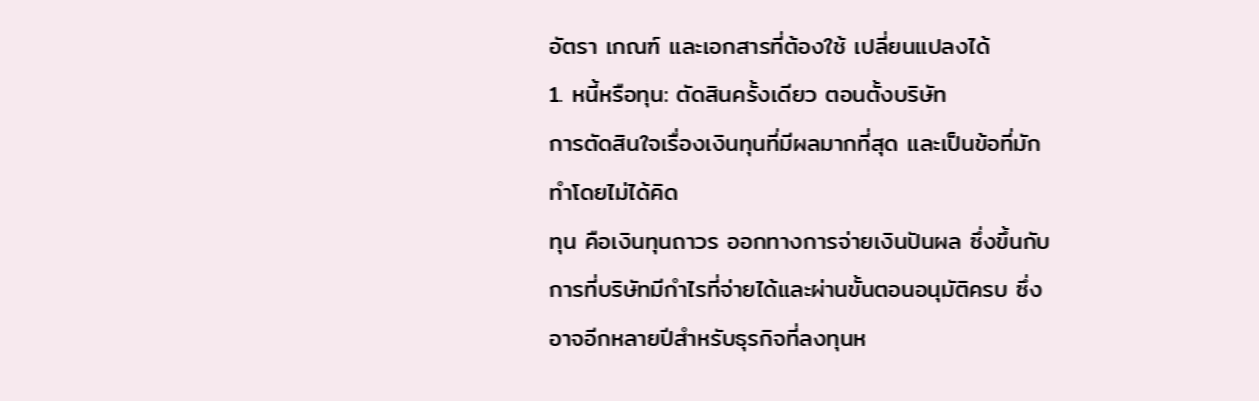อัตรา เกณฑ์ และเอกสารที่ต้องใช้ เปลี่ยนแปลงได้
1. หนี้หรือทุน: ตัดสินครั้งเดียว ตอนตั้งบริษัท
การตัดสินใจเรื่องเงินทุนที่มีผลมากที่สุด และเป็นข้อที่มักทำโดยไม่ได้คิด
ทุน คือเงินทุนถาวร ออกทางการจ่ายเงินปันผล ซึ่งขึ้นกับการที่บริษัทมีกำไรที่จ่ายได้และผ่านขั้นตอนอนุมัติครบ ซึ่งอาจอีกหลายปีสำหรับธุรกิจที่ลงทุนห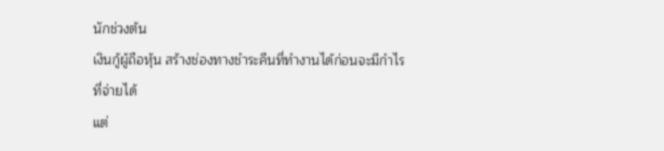นักช่วงต้น
เงินกู้ผู้ถือหุ้น สร้างช่องทางชำระคืนที่ทำงานได้ก่อนจะมีกำไรที่จ่ายได้
แต่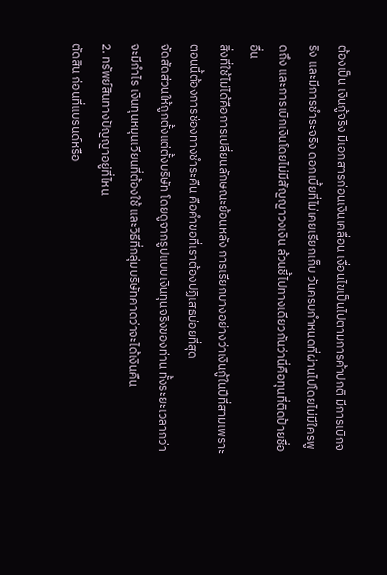ต้องเป็น เงินกู้จริง มีเอกสารก่อนเงินเคลื่อน เงื่อนไขเป็นไปตามการค้าปกติ มีการเบิกจริง และมีการชำระจริง ดอกเบี้ยที่ไม่เคยเรียกเก็บ วันครบกำหนดที่ผ่านไปโดยไม่มีใครพูดถึง และการเบิกเงินโดยไม่มีสัญญาวงเงิน ล้วนชี้ไปทางเดียวกันว่านี่คือทุนที่ติดป้ายชื่ออื่น
สิ่งที่ใช้ไม่ได้คือการเปลี่ยนลักษณะย้อนหลัง การเรียกบางอย่างว่าเงินกู้ในปีที่สามเพราะตอนนี้ต้องการช่องทางชำระคืน คือคำขอที่เราต้องปฏิเสธบ่อยที่สุด
จัดสัดส่วนให้ถูกตั้งแต่ตั้งบริษัท โดยดูจากรูปแบบเงินทุนจริงของท่าน ทั้งระยะเวลากว่าจะมีกำไร เงินทุนหมุนเวียนที่ต้องใช้ และวิธีที่กลุ่มบริษัทคาดว่าจะได้เงินคืน
2. ทรัพย์สินทางปัญญาอยู่ที่ไหน
ตัดสิน ก่อนที่แบรนด์หรือ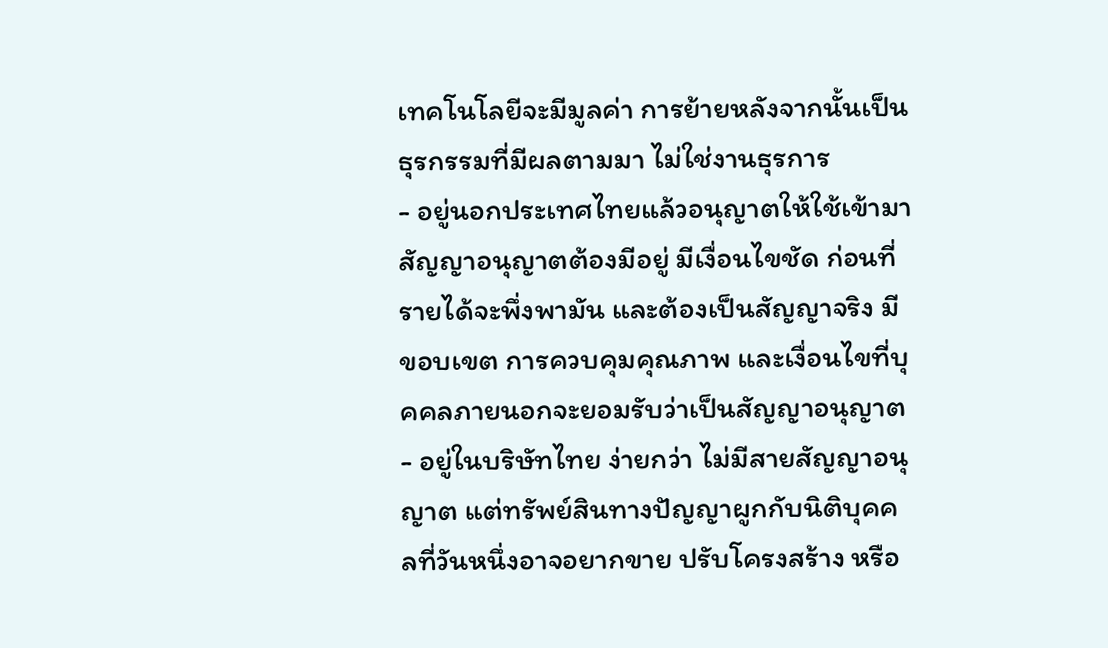เทคโนโลยีจะมีมูลค่า การย้ายหลังจากนั้นเป็นธุรกรรมที่มีผลตามมา ไม่ใช่งานธุรการ
- อยู่นอกประเทศไทยแล้วอนุญาตให้ใช้เข้ามา สัญญาอนุญาตต้องมีอยู่ มีเงื่อนไขชัด ก่อนที่รายได้จะพึ่งพามัน และต้องเป็นสัญญาจริง มีขอบเขต การควบคุมคุณภาพ และเงื่อนไขที่บุคคลภายนอกจะยอมรับว่าเป็นสัญญาอนุญาต
- อยู่ในบริษัทไทย ง่ายกว่า ไม่มีสายสัญญาอนุญาต แต่ทรัพย์สินทางปัญญาผูกกับนิติบุคคลที่วันหนึ่งอาจอยากขาย ปรับโครงสร้าง หรือ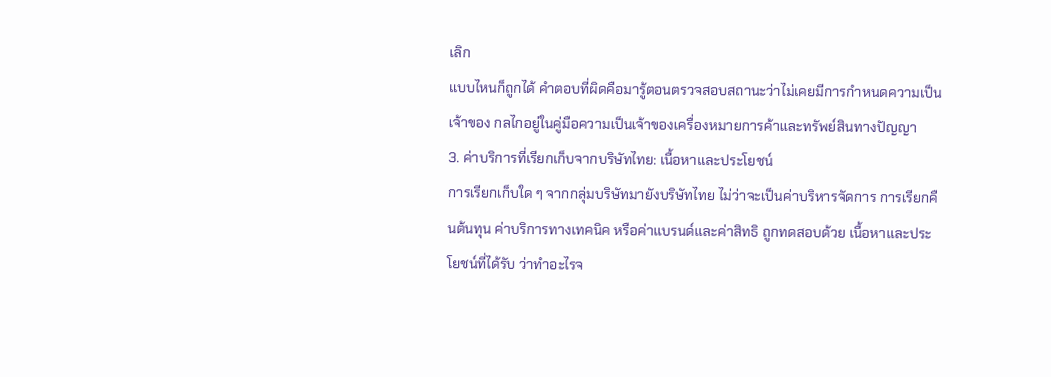เลิก
แบบไหนก็ถูกได้ คำตอบที่ผิดคือมารู้ตอนตรวจสอบสถานะว่าไม่เคยมีการกำหนดความเป็นเจ้าของ กลไกอยู่ในคู่มือความเป็นเจ้าของเครื่องหมายการค้าและทรัพย์สินทางปัญญา
3. ค่าบริการที่เรียกเก็บจากบริษัทไทย: เนื้อหาและประโยชน์
การเรียกเก็บใด ๆ จากกลุ่มบริษัทมายังบริษัทไทย ไม่ว่าจะเป็นค่าบริหารจัดการ การเรียกคืนต้นทุน ค่าบริการทางเทคนิค หรือค่าแบรนด์และค่าสิทธิ ถูกทดสอบด้วย เนื้อหาและประโยชน์ที่ได้รับ ว่าทำอะไรจ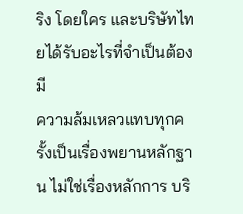ริง โดยใคร และบริษัทไทยได้รับอะไรที่จำเป็นต้องมี
ความล้มเหลวแทบทุกครั้งเป็นเรื่องพยานหลักฐาน ไม่ใช่เรื่องหลักการ บริ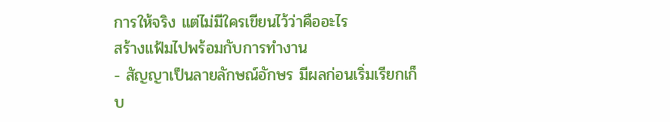การให้จริง แต่ไม่มีใครเขียนไว้ว่าคืออะไร
สร้างแฟ้มไปพร้อมกับการทำงาน
- สัญญาเป็นลายลักษณ์อักษร มีผลก่อนเริ่มเรียกเก็บ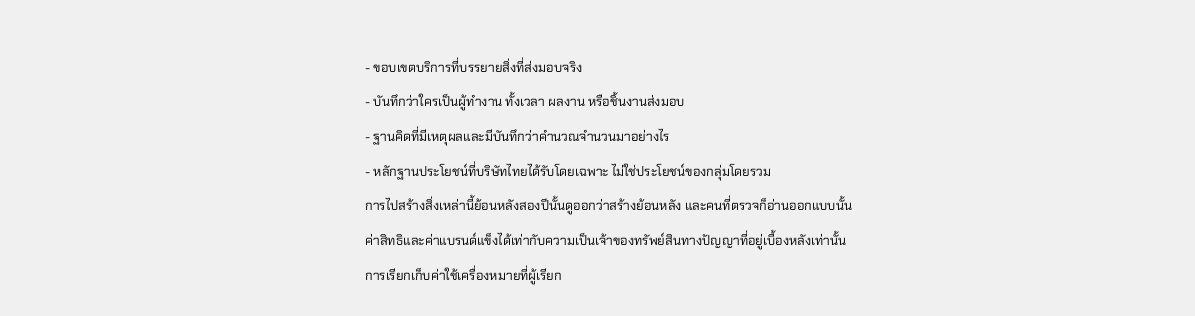- ขอบเขตบริการที่บรรยายสิ่งที่ส่งมอบจริง
- บันทึกว่าใครเป็นผู้ทำงาน ทั้งเวลา ผลงาน หรือชิ้นงานส่งมอบ
- ฐานคิดที่มีเหตุผลและมีบันทึกว่าคำนวณจำนวนมาอย่างไร
- หลักฐานประโยชน์ที่บริษัทไทยได้รับโดยเฉพาะ ไม่ใช่ประโยชน์ของกลุ่มโดยรวม
การไปสร้างสิ่งเหล่านี้ย้อนหลังสองปีนั้นดูออกว่าสร้างย้อนหลัง และคนที่ตรวจก็อ่านออกแบบนั้น
ค่าสิทธิและค่าแบรนด์แข็งได้เท่ากับความเป็นเจ้าของทรัพย์สินทางปัญญาที่อยู่เบื้องหลังเท่านั้น การเรียกเก็บค่าใช้เครื่องหมายที่ผู้เรียก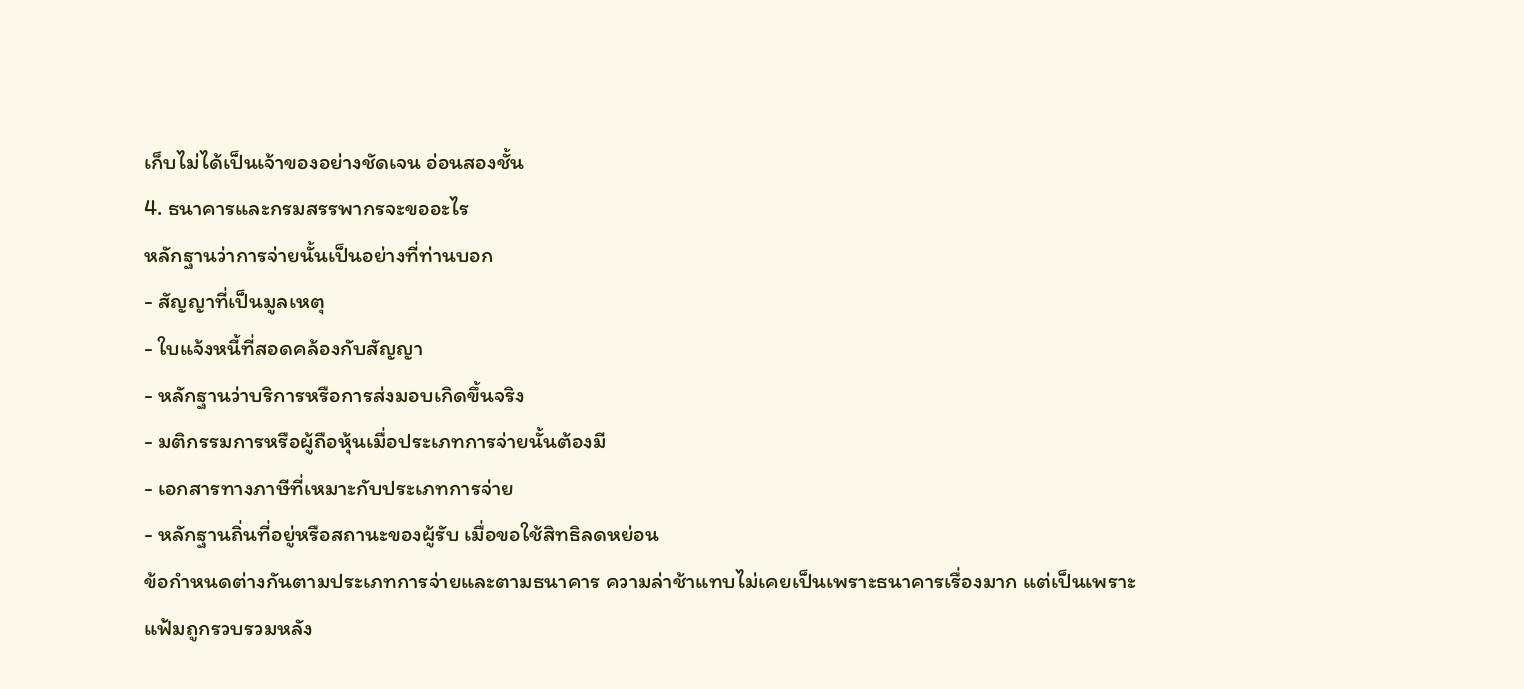เก็บไม่ได้เป็นเจ้าของอย่างชัดเจน อ่อนสองชั้น
4. ธนาคารและกรมสรรพากรจะขออะไร
หลักฐานว่าการจ่ายนั้นเป็นอย่างที่ท่านบอก
- สัญญาที่เป็นมูลเหตุ
- ใบแจ้งหนี้ที่สอดคล้องกับสัญญา
- หลักฐานว่าบริการหรือการส่งมอบเกิดขึ้นจริง
- มติกรรมการหรือผู้ถือหุ้นเมื่อประเภทการจ่ายนั้นต้องมี
- เอกสารทางภาษีที่เหมาะกับประเภทการจ่าย
- หลักฐานถิ่นที่อยู่หรือสถานะของผู้รับ เมื่อขอใช้สิทธิลดหย่อน
ข้อกำหนดต่างกันตามประเภทการจ่ายและตามธนาคาร ความล่าช้าแทบไม่เคยเป็นเพราะธนาคารเรื่องมาก แต่เป็นเพราะแฟ้มถูกรวบรวมหลัง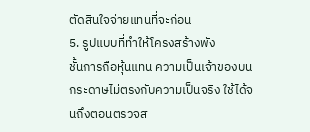ตัดสินใจจ่ายแทนที่จะก่อน
5. รูปแบบที่ทำให้โครงสร้างพัง
ชั้นการถือหุ้นแทน ความเป็นเจ้าของบนกระดาษไม่ตรงกับความเป็นจริง ใช้ได้จนถึงตอนตรวจส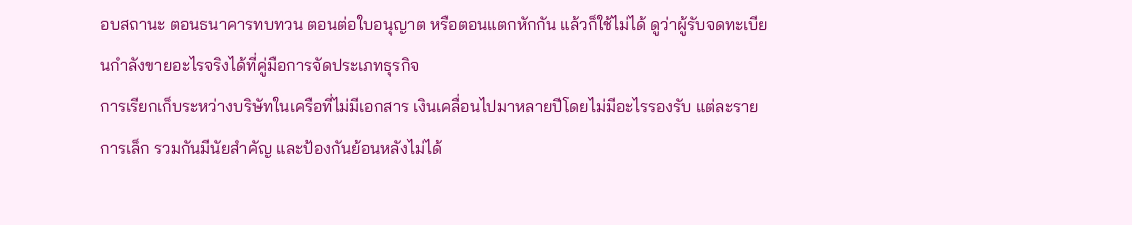อบสถานะ ตอนธนาคารทบทวน ตอนต่อใบอนุญาต หรือตอนแตกหักกัน แล้วก็ใช้ไม่ได้ ดูว่าผู้รับจดทะเบียนกำลังขายอะไรจริงได้ที่คู่มือการจัดประเภทธุรกิจ
การเรียกเก็บระหว่างบริษัทในเครือที่ไม่มีเอกสาร เงินเคลื่อนไปมาหลายปีโดยไม่มีอะไรรองรับ แต่ละรายการเล็ก รวมกันมีนัยสำคัญ และป้องกันย้อนหลังไม่ได้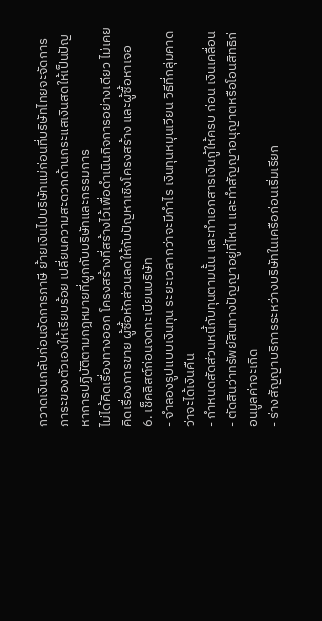กวาดเงินกลับก่อนจัดการภาษี ย้ายเงินไปบริษัทแม่ก่อนที่บริษัทไทยจะจัดการภาระของตัวเองให้เรียบร้อย เปลี่ยนความสะดวกด้านกระแสเงินสดให้เป็นปัญหาการปฏิบัติตามกฎหมายที่ผูกกับบริษัทและกรรมการ
ไม่ได้คิดเรื่องทางออก โครงสร้างที่สร้างไว้เพื่อดำเนินกิจการอย่างเดียว ไม่เคยคิดเรื่องการขาย ผู้ซื้อหักส่วนลดให้กับปัญหาเชิงโครงสร้าง และผู้ซื้อหาเจอ
6. เช็คลิสต์ก่อนจดทะเบียนบริษัท
- จำลองรูปแบบเงินทุน ระยะเวลากว่าจะมีกำไร เงินทุนหมุนเวียน วิธีที่กลุ่มคาดว่าจะได้เงินคืน
- กำหนดสัดส่วนหนี้กับทุนตามนั้น และทำเอกสารเงินกู้ให้ครบ ก่อน เงินเคลื่อน
- ตัดสินว่าทรัพย์สินทางปัญญาอยู่ที่ไหน และทำสัญญาอนุญาตหรือโอนสิทธิก่อนมูลค่าจะเกิด
- ร่างสัญญาบริการระหว่างบริษัทในเครือก่อนเริ่มเรียก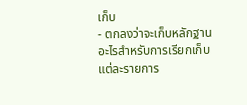เก็บ
- ตกลงว่าจะเก็บหลักฐานอะไรสำหรับการเรียกเก็บแต่ละรายการ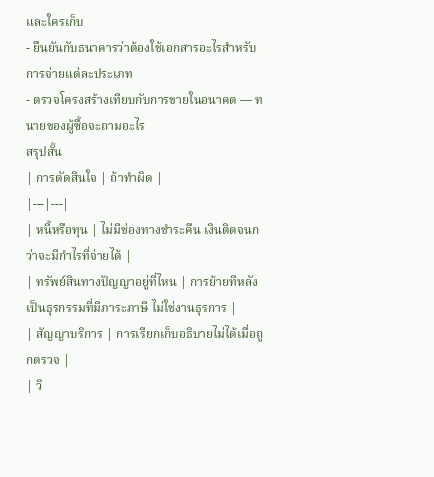และใครเก็บ
- ยืนยันกับธนาคารว่าต้องใช้เอกสารอะไรสำหรับการจ่ายแต่ละประเภท
- ตรวจโครงสร้างเทียบกับการขายในอนาคต — ทนายของผู้ซื้อจะถามอะไร
สรุปสั้น
| การตัดสินใจ | ถ้าทำผิด |
|---|---|
| หนี้หรือทุน | ไม่มีช่องทางชำระคืน เงินติดจนกว่าจะมีกำไรที่จ่ายได้ |
| ทรัพย์สินทางปัญญาอยู่ที่ไหน | การย้ายทีหลังเป็นธุรกรรมที่มีภาระภาษี ไม่ใช่งานธุรการ |
| สัญญาบริการ | การเรียกเก็บอธิบายไม่ได้เมื่อถูกตรวจ |
| วิ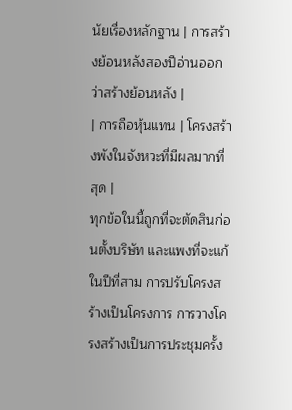นัยเรื่องหลักฐาน | การสร้างย้อนหลังสองปีอ่านออกว่าสร้างย้อนหลัง |
| การถือหุ้นแทน | โครงสร้างพังในจังหวะที่มีผลมากที่สุด |
ทุกข้อในนี้ถูกที่จะตัดสินก่อนตั้งบริษัท และแพงที่จะแก้ในปีที่สาม การปรับโครงสร้างเป็นโครงการ การวางโครงสร้างเป็นการประชุมครั้ง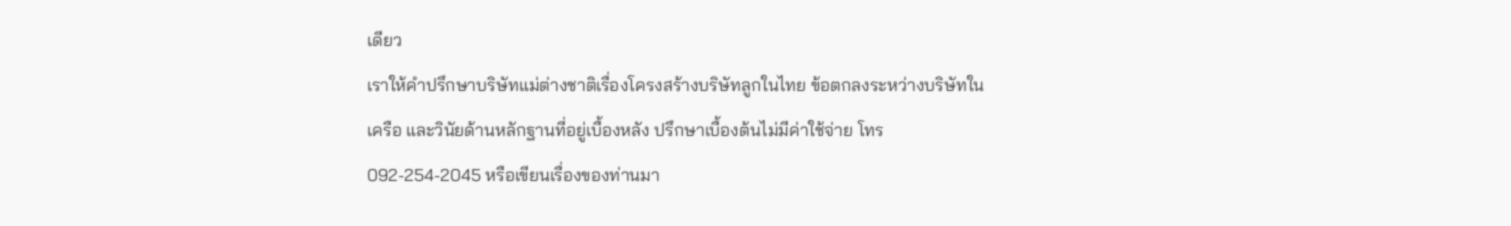เดียว
เราให้คำปรึกษาบริษัทแม่ต่างชาติเรื่องโครงสร้างบริษัทลูกในไทย ข้อตกลงระหว่างบริษัทในเครือ และวินัยด้านหลักฐานที่อยู่เบื้องหลัง ปรึกษาเบื้องต้นไม่มีค่าใช้จ่าย โทร 092-254-2045 หรือเขียนเรื่องของท่านมา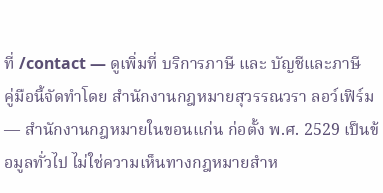ที่ /contact — ดูเพิ่มที่ บริการภาษี และ บัญชีและภาษี
คู่มือนี้จัดทำโดย สำนักงานกฎหมายสุวรรณวรา ลอว์เฟิร์ม — สำนักงานกฎหมายในขอนแก่น ก่อตั้ง พ.ศ. 2529 เป็นข้อมูลทั่วไป ไม่ใช่ความเห็นทางกฎหมายสำห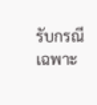รับกรณีเฉพาะ